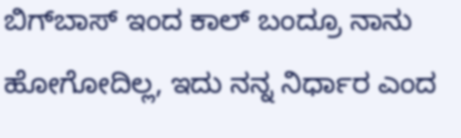ಬಿಗ್‌ಬಾಸ್‌ ಇಂದ ಕಾಲ್‌ ಬಂದ್ರೂ ನಾನು ಹೋಗೋದಿಲ್ಲ, ಇದು ನನ್ನ ನಿರ್ಧಾರ ಎಂದ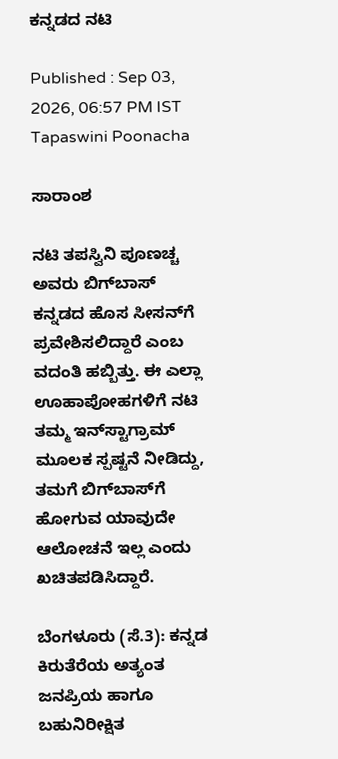ಕನ್ನಡದ ನಟಿ

Published : Sep 03, 2026, 06:57 PM IST
Tapaswini Poonacha

ಸಾರಾಂಶ

ನಟಿ ತಪಸ್ವಿನಿ ಪೂಣಚ್ಚ ಅವರು ಬಿಗ್‌ಬಾಸ್ ಕನ್ನಡದ ಹೊಸ ಸೀಸನ್‌ಗೆ ಪ್ರವೇಶಿಸಲಿದ್ದಾರೆ ಎಂಬ ವದಂತಿ ಹಬ್ಬಿತ್ತು. ಈ ಎಲ್ಲಾ ಊಹಾಪೋಹಗಳಿಗೆ ನಟಿ ತಮ್ಮ ಇನ್‌ಸ್ಟಾಗ್ರಾಮ್ ಮೂಲಕ ಸ್ಪಷ್ಟನೆ ನೀಡಿದ್ದು, ತಮಗೆ ಬಿಗ್‌ಬಾಸ್‌ಗೆ ಹೋಗುವ ಯಾವುದೇ ಆಲೋಚನೆ ಇಲ್ಲ ಎಂದು ಖಚಿತಪಡಿಸಿದ್ದಾರೆ.

ಬೆಂಗಳೂರು (ಸೆ.3): ಕನ್ನಡ ಕಿರುತೆರೆಯ ಅತ್ಯಂತ ಜನಪ್ರಿಯ ಹಾಗೂ ಬಹುನಿರೀಕ್ಷಿತ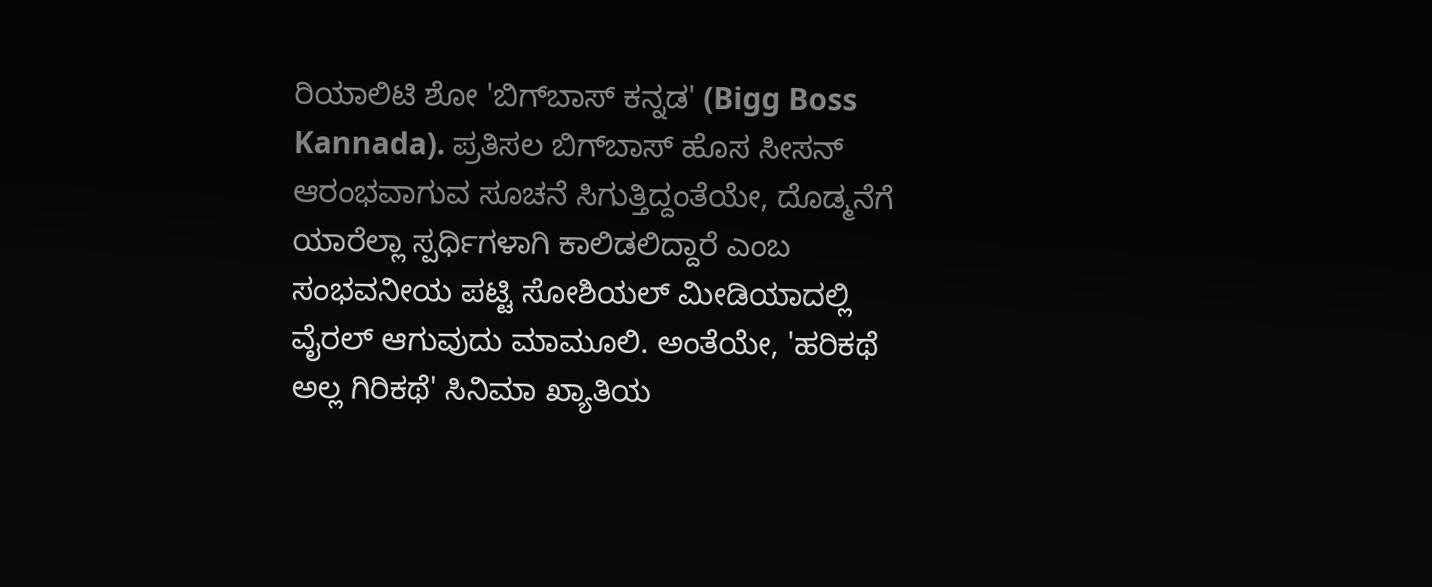ರಿಯಾಲಿಟಿ ಶೋ 'ಬಿಗ್‌ಬಾಸ್ ಕನ್ನಡ' (Bigg Boss Kannada). ಪ್ರತಿಸಲ ಬಿಗ್‌ಬಾಸ್‌ ಹೊಸ ಸೀಸನ್ ಆರಂಭವಾಗುವ ಸೂಚನೆ ಸಿಗುತ್ತಿದ್ದಂತೆಯೇ, ದೊಡ್ಮನೆಗೆ ಯಾರೆಲ್ಲಾ ಸ್ಪರ್ಧಿಗಳಾಗಿ ಕಾಲಿಡಲಿದ್ದಾರೆ ಎಂಬ ಸಂಭವನೀಯ ಪಟ್ಟಿ ಸೋಶಿಯಲ್ ಮೀಡಿಯಾದಲ್ಲಿ ವೈರಲ್ ಆಗುವುದು ಮಾಮೂಲಿ. ಅಂತೆಯೇ, 'ಹರಿಕಥೆ ಅಲ್ಲ ಗಿರಿಕಥೆ' ಸಿನಿಮಾ ಖ್ಯಾತಿಯ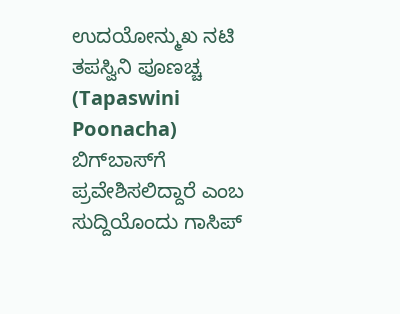ಉದಯೋನ್ಮುಖ ನಟಿ ತಪಸ್ವಿನಿ ಪೂಣಚ್ಚ (Tapaswini Poonacha) ಬಿಗ್‌ಬಾಸ್‌ಗೆ ಪ್ರವೇಶಿಸಲಿದ್ದಾರೆ ಎಂಬ ಸುದ್ದಿಯೊಂದು ಗಾಸಿಪ್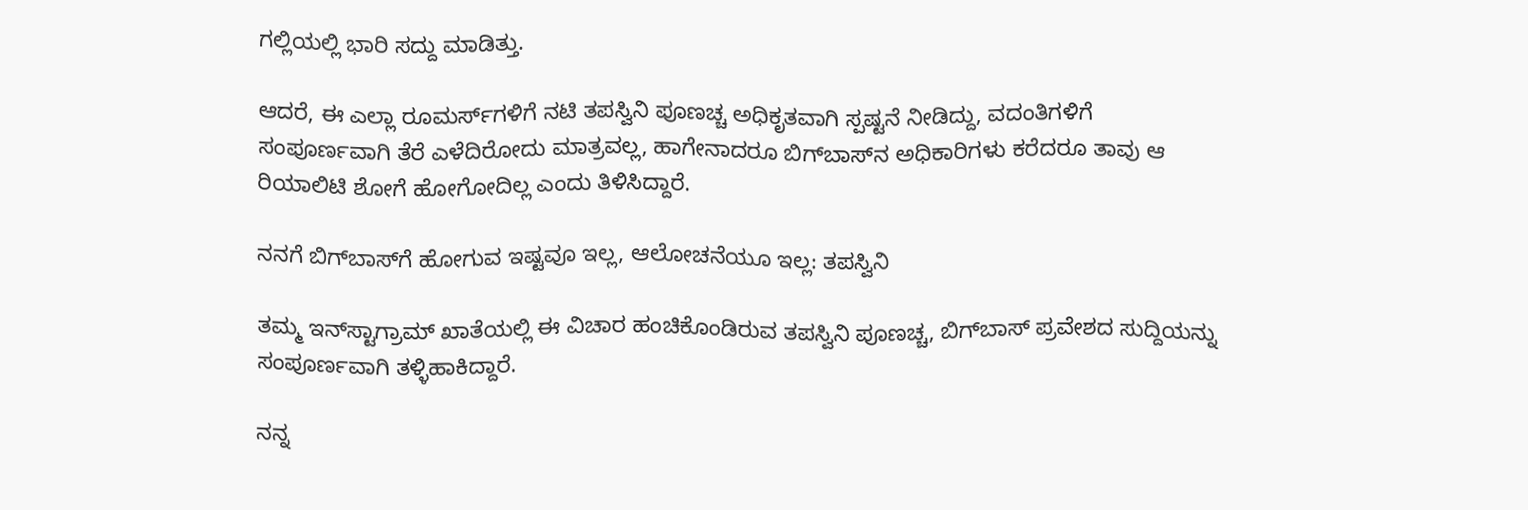ಗಲ್ಲಿಯಲ್ಲಿ ಭಾರಿ ಸದ್ದು ಮಾಡಿತ್ತು.

ಆದರೆ, ಈ ಎಲ್ಲಾ ರೂಮರ್ಸ್‌ಗಳಿಗೆ ನಟಿ ತಪಸ್ವಿನಿ ಪೂಣಚ್ಚ ಅಧಿಕೃತವಾಗಿ ಸ್ಪಷ್ಟನೆ ನೀಡಿದ್ದು, ವದಂತಿಗಳಿಗೆ ಸಂಪೂರ್ಣವಾಗಿ ತೆರೆ ಎಳೆದಿರೋದು ಮಾತ್ರವಲ್ಲ, ಹಾಗೇನಾದರೂ ಬಿಗ್‌ಬಾಸ್‌ನ ಅಧಿಕಾರಿಗಳು ಕರೆದರೂ ತಾವು ಆ ರಿಯಾಲಿಟಿ ಶೋಗೆ ಹೋಗೋದಿಲ್ಲ ಎಂದು ತಿಳಿಸಿದ್ದಾರೆ.

ನನಗೆ ಬಿಗ್‌ಬಾಸ್‌ಗೆ ಹೋಗುವ ಇಷ್ಟವೂ ಇಲ್ಲ, ಆಲೋಚನೆಯೂ ಇಲ್ಲ: ತಪಸ್ವಿನಿ

ತಮ್ಮ ಇನ್‌ಸ್ಟಾಗ್ರಾಮ್ ಖಾತೆಯಲ್ಲಿ ಈ ವಿಚಾರ ಹಂಚಿಕೊಂಡಿರುವ ತಪಸ್ವಿನಿ ಪೂಣಚ್ಚ, ಬಿಗ್‌ಬಾಸ್ ಪ್ರವೇಶದ ಸುದ್ದಿಯನ್ನು ಸಂಪೂರ್ಣವಾಗಿ ತಳ್ಳಿಹಾಕಿದ್ದಾರೆ.

ನನ್ನ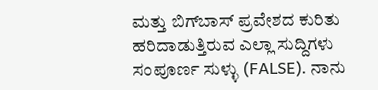ಮತ್ತು ಬಿಗ್‌ಬಾಸ್ ಪ್ರವೇಶದ ಕುರಿತು ಹರಿದಾಡುತ್ತಿರುವ ಎಲ್ಲಾ ಸುದ್ದಿಗಳು ಸಂಪೂರ್ಣ ಸುಳ್ಳು (FALSE). ನಾನು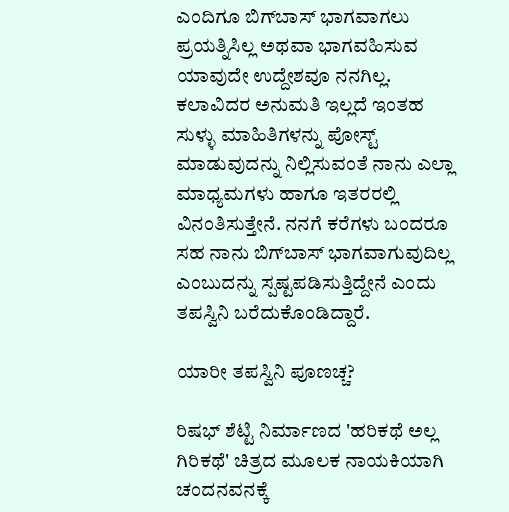ಎಂದಿಗೂ ಬಿಗ್‌ಬಾಸ್‌ ಭಾಗವಾಗಲು ಪ್ರಯತ್ನಿಸಿಲ್ಲ ಅಥವಾ ಭಾಗವಹಿಸುವ ಯಾವುದೇ ಉದ್ದೇಶವೂ ನನಗಿಲ್ಲ. ಕಲಾವಿದರ ಅನುಮತಿ ಇಲ್ಲದೆ ಇಂತಹ ಸುಳ್ಳು ಮಾಹಿತಿಗಳನ್ನು ಪೋಸ್ಟ್ ಮಾಡುವುದನ್ನು ನಿಲ್ಲಿಸುವಂತೆ ನಾನು ಎಲ್ಲಾ ಮಾಧ್ಯಮಗಳು ಹಾಗೂ ಇತರರಲ್ಲಿ ವಿನಂತಿಸುತ್ತೇನೆ. ನನಗೆ ಕರೆಗಳು ಬಂದರೂ ಸಹ ನಾನು ಬಿಗ್‌ಬಾಸ್‌ ಭಾಗವಾಗುವುದಿಲ್ಲ ಎಂಬುದನ್ನು ಸ್ಪಷ್ಟಪಡಿಸುತ್ತಿದ್ದೇನೆ ಎಂದು ತಪಸ್ವಿನಿ ಬರೆದುಕೊಂಡಿದ್ದಾರೆ.

ಯಾರೀ ತಪಸ್ವಿನಿ ಪೂಣಚ್ಚ?

ರಿಷಭ್ ಶೆಟ್ಟಿ ನಿರ್ಮಾಣದ 'ಹರಿಕಥೆ ಅಲ್ಲ ಗಿರಿಕಥೆ' ಚಿತ್ರದ ಮೂಲಕ ನಾಯಕಿಯಾಗಿ ಚಂದನವನಕ್ಕೆ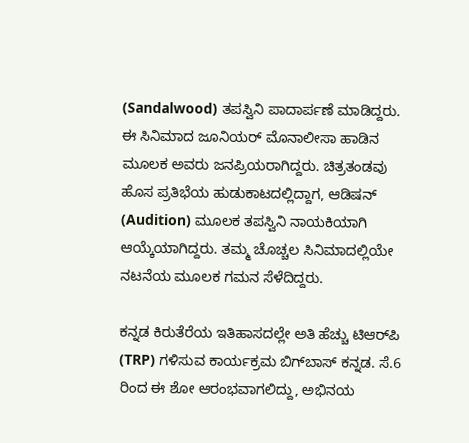(Sandalwood) ತಪಸ್ವಿನಿ ಪಾದಾರ್ಪಣೆ ಮಾಡಿದ್ದರು. ಈ ಸಿನಿಮಾದ ಜೂನಿಯರ್‌ ಮೊನಾಲೀಸಾ ಹಾಡಿನ ಮೂಲಕ ಅವರು ಜನಪ್ರಿಯರಾಗಿದ್ದರು. ಚಿತ್ರತಂಡವು ಹೊಸ ಪ್ರತಿಭೆಯ ಹುಡುಕಾಟದಲ್ಲಿದ್ದಾಗ, ಆಡಿಷನ್ (Audition) ಮೂಲಕ ತಪಸ್ವಿನಿ ನಾಯಕಿಯಾಗಿ ಆಯ್ಕೆಯಾಗಿದ್ದರು. ತಮ್ಮ ಚೊಚ್ಚಲ ಸಿನಿಮಾದಲ್ಲಿಯೇ ನಟನೆಯ ಮೂಲಕ ಗಮನ ಸೆಳೆದಿದ್ದರು.

ಕನ್ನಡ ಕಿರುತೆರೆಯ ಇತಿಹಾಸದಲ್ಲೇ ಅತಿ ಹೆಚ್ಚು ಟಿಆರ್‌ಪಿ (TRP) ಗಳಿಸುವ ಕಾರ್ಯಕ್ರಮ ಬಿಗ್‌ಬಾಸ್ ಕನ್ನಡ. ಸೆ.6 ರಿಂದ ಈ ಶೋ ಆರಂಭವಾಗಲಿದ್ದು, ಅಭಿನಯ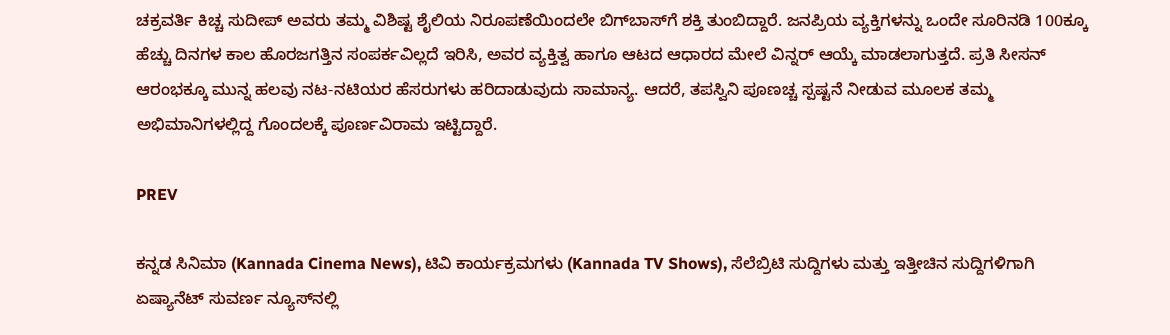ಚಕ್ರವರ್ತಿ ಕಿಚ್ಚ ಸುದೀಪ್ ಅವರು ತಮ್ಮ ವಿಶಿಷ್ಟ ಶೈಲಿಯ ನಿರೂಪಣೆಯಿಂದಲೇ ಬಿಗ್‌ಬಾಸ್‌ಗೆ ಶಕ್ತಿ ತುಂಬಿದ್ದಾರೆ. ಜನಪ್ರಿಯ ವ್ಯಕ್ತಿಗಳನ್ನು ಒಂದೇ ಸೂರಿನಡಿ 100ಕ್ಕೂ ಹೆಚ್ಚು ದಿನಗಳ ಕಾಲ ಹೊರಜಗತ್ತಿನ ಸಂಪರ್ಕವಿಲ್ಲದೆ ಇರಿಸಿ, ಅವರ ವ್ಯಕ್ತಿತ್ವ ಹಾಗೂ ಆಟದ ಆಧಾರದ ಮೇಲೆ ವಿನ್ನರ್ ಆಯ್ಕೆ ಮಾಡಲಾಗುತ್ತದೆ. ಪ್ರತಿ ಸೀಸನ್ ಆರಂಭಕ್ಕೂ ಮುನ್ನ ಹಲವು ನಟ-ನಟಿಯರ ಹೆಸರುಗಳು ಹರಿದಾಡುವುದು ಸಾಮಾನ್ಯ. ಆದರೆ, ತಪಸ್ವಿನಿ ಪೂಣಚ್ಚ ಸ್ಪಷ್ಟನೆ ನೀಡುವ ಮೂಲಕ ತಮ್ಮ ಅಭಿಮಾನಿಗಳಲ್ಲಿದ್ದ ಗೊಂದಲಕ್ಕೆ ಪೂರ್ಣವಿರಾಮ ಇಟ್ಟಿದ್ದಾರೆ.

PREV

ಕನ್ನಡ ಸಿನಿಮಾ (Kannada Cinema News), ಟಿವಿ ಕಾರ್ಯಕ್ರಮಗಳು (Kannada TV Shows), ಸೆಲೆಬ್ರಿಟಿ ಸುದ್ದಿಗಳು ಮತ್ತು ಇತ್ತೀಚಿನ ಸುದ್ದಿಗಳಿಗಾಗಿ ಏಷ್ಯಾನೆಟ್ ಸುವರ್ಣ ನ್ಯೂಸ್‌ನಲ್ಲಿ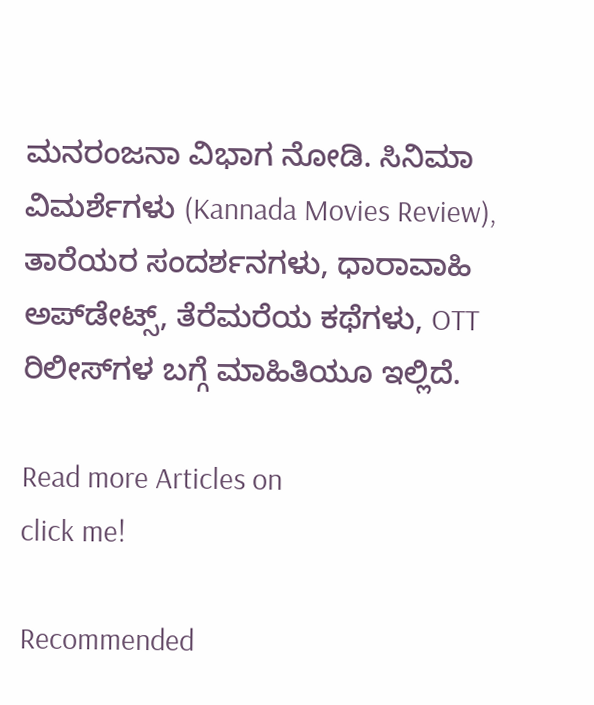ಮನರಂಜನಾ ವಿಭಾಗ ನೋಡಿ. ಸಿನಿಮಾ ವಿಮರ್ಶೆಗಳು (Kannada Movies Review), ತಾರೆಯರ ಸಂದರ್ಶನಗಳು, ಧಾರಾವಾಹಿ ಅಪ್‌ಡೇಟ್ಸ್‌, ತೆರೆಮರೆಯ ಕಥೆಗಳು, OTT ರಿಲೀಸ್‌ಗಳ ಬಗ್ಗೆ ಮಾಹಿತಿಯೂ ಇಲ್ಲಿದೆ.

Read more Articles on
click me!

Recommended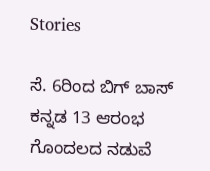Stories

ಸೆ. 6ರಿಂದ ಬಿಗ್ ಬಾಸ್ ಕನ್ನಡ 13 ಆರಂಭ ಗೊಂದಲದ ನಡುವೆ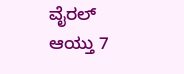ವೈರಲ್ ಆಯ್ತು 7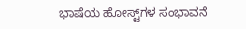ಭಾಷೆಯ ಹೋಸ್ಟ್‌ಗಳ ಸಂಭಾವನೆ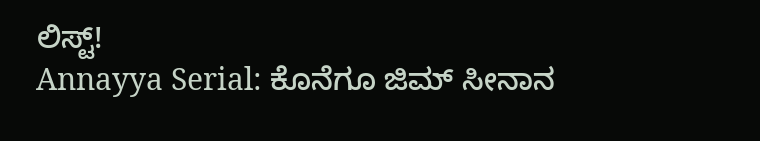ಲಿಸ್ಟ್!
Annayya Serial: ಕೊನೆಗೂ ಜಿಮ್ ಸೀನಾನ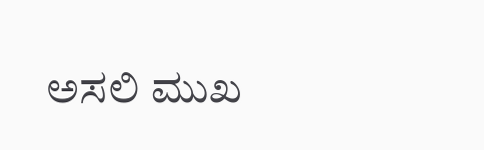ಅಸಲಿ ಮುಖ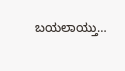ಬಯಲಾಯ್ತು…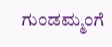ಗುಂಡಮ್ಮಂಗೆ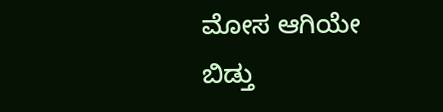ಮೋಸ ಆಗಿಯೇ ಬಿಡ್ತು